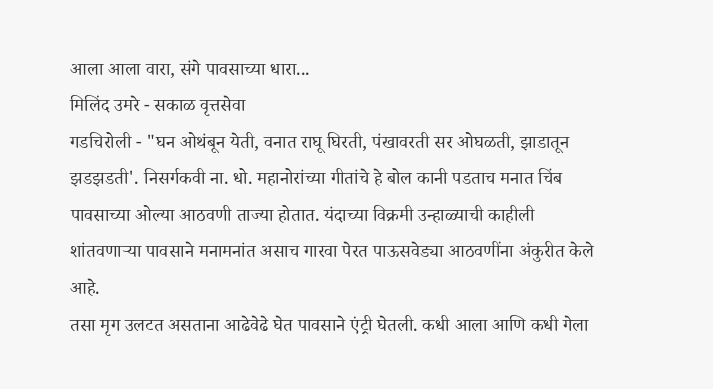आला आला वारा, संगे पावसाच्या धारा...
मिलिंद उमरे - सकाळ वृत्तसेवा
गडचिरोली - "घन ओथंबून येती, वनात राघू घिरती, पंखावरती सर ओघळती, झाडातून झडझडती'. निसर्गकवी ना. धो. महानोरांच्या गीतांचे हे बोल कानी पडताच मनात चिंब पावसाच्या ओल्या आठवणी ताज्या होतात. यंदाच्या विक्रमी उन्हाळ्याची काहीली शांतवणाऱ्या पावसाने मनामनांत असाच गारवा पेरत पाऊसवेड्या आठवणींना अंकुरीत केले आहे.
तसा मृग उलटत असताना आढेवेढे घेत पावसाने एंट्री घेतली. कधी आला आणि कधी गेला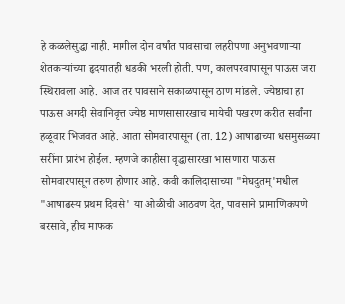हे कळलेसुद्धा नाही. मागील दोन वर्षांत पावसाचा लहरीपणा अनुभवणाऱ्या शेतकऱ्यांच्या हृदयातही धडकी भरली होती. पण, कालपरवापासून पाऊस जरा स्थिरावला आहे. आज तर पावसाने सकाळपासून ठाण मांडले. ज्येष्ठाचा हा पाऊस अगदी सेवानिवृत्त ज्येष्ठ माणसासारखाच मायेची पखरण करीत सर्वांना हळूवार भिजवत आहे. आता सोमवारपासून (ता. 12) आषाढाच्या धसमुसळ्या सरींना प्रारंभ होईल. म्हणजे काहीसा वृद्धासारखा भासणारा पाऊस सोमवारपासून तरुण होणार आहे. कवी कालिदासाच्या "मेघदुतम्'मधील "आषाढस्य प्रथम दिवसे' या ओळीची आठवण देत, पावसाने प्रामाणिकपणे बरसावे, हीच माफक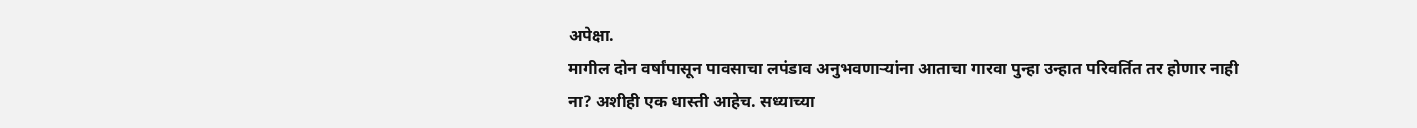अपेक्षा.
मागील दोन वर्षांपासून पावसाचा लपंडाव अनुभवणाऱ्यांना आताचा गारवा पुन्हा उन्हात परिवर्तित तर होणार नाही ना? अशीही एक धास्ती आहेच. सध्याच्या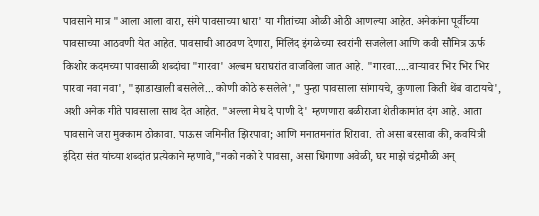पावसाने मात्र "आला आला वारा, संगे पावसाच्या धारा' या गीतांच्या ओळी ओठी आणल्या आहेत. अनेकांना पूर्वीच्या पावसाच्या आठवणी येत आहेत. पावसाची आठवण देणारा, मिलिंद इंगळेच्या स्वरांनी सजलेला आणि कवी सौमित्र ऊर्फ किशोर कदमच्या पावसाळी शब्दांचा "गारवा' अल्बम घराघरांत वाजविला जात आहे. "गारवा.....वाऱ्यावर भिर भिर भिर पारवा नवा नवा', "झाडाखाली बसलेले... कोणी कोठे रूसलेले'," पुन्हा पावसाला सांगायचे, कुणाला किती थेंब वाटायचे', अशी अनेक गीते पावसाला साथ देत आहेत. "अल्ला मेघ दे पाणी दे' म्हणणारा बळीराजा शेतीकामांत दंग आहे. आता पावसाने जरा मुक्काम ठोकावा. पाऊस जमिनीत झिरपावा; आणि मनातमनांत शिरावा. तो असा बरसावा की, कवयित्री इंदिरा संत यांच्या शब्दांत प्रत्येकाने म्हणावे,"नको नको रे पावसा, असा धिंगाणा अवेळी, घर माझे चंद्रमौळी अन्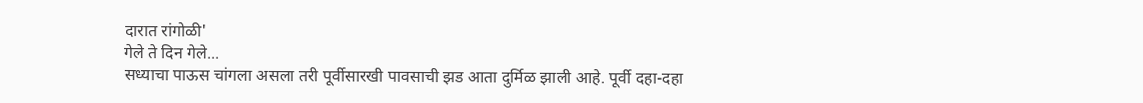दारात रांगोळी'
गेले ते दिन गेले...
सध्याचा पाऊस चांगला असला तरी पूर्वीसारखी पावसाची झड आता दुर्मिळ झाली आहे. पूर्वी दहा-दहा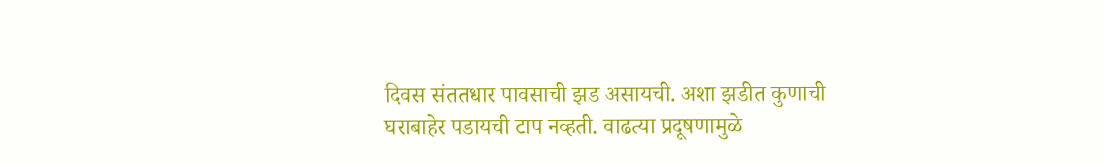दिवस संततधार पावसाची झड असायची. अशा झडीत कुणाची घराबाहेर पडायची टाप नव्हती. वाढत्या प्रदूषणामुळे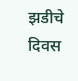झडीचे दिवस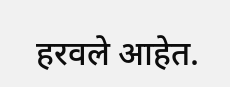हरवले आहेत.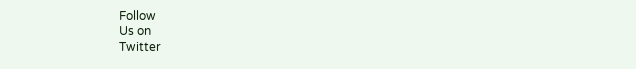Follow
Us on
Twitter